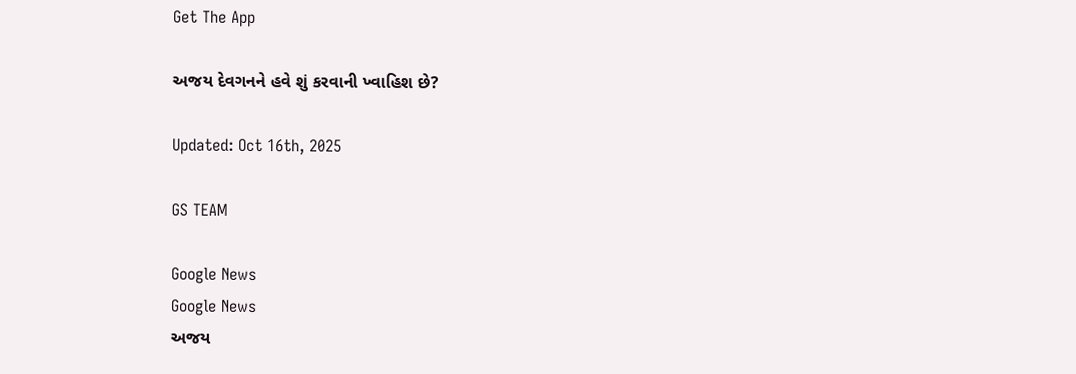Get The App

અજય દેવગનને હવે શું કરવાની ખ્વાહિશ છે?

Updated: Oct 16th, 2025

GS TEAM

Google News
Google News
અજય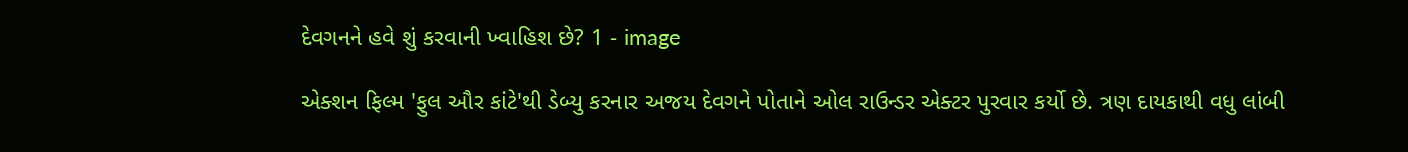દેવગનને હવે શું કરવાની ખ્વાહિશ છે? 1 - image

એક્શન ફિલ્મ 'ફુલ ઔર કાંટે'થી ડેબ્યુ કરનાર અજય દેવગને પોતાને ઓલ રાઉન્ડર એક્ટર પુરવાર કર્યો છે. ત્રણ દાયકાથી વધુ લાંબી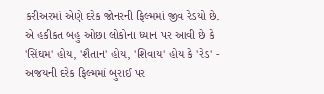કરીઅરમાં એણે દરેક જોનરની ફિલ્મમાં જીવ રેડયો છે. એ હકીકત બહુ ઓછા લોકોના ધ્યાન પર આવી છે કે 'સિંઘમ' હોય, 'શૈતાન' હોય, 'શિવાય' હોય કે 'રેડ' - અજયની દરેક ફિલ્મમાં બુરાઈ પર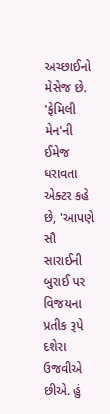અચ્છાઈનો મેસેજ છે.  'ફેમિલી મેન'ની ઈમેજ ધરાવતા એક્ટર કહે છે, 'આપણે સૌ  સારાઈની બુરાઈ પર વિજયના પ્રતીક રૂપે દશેરા ઉજવીએ છીએ. હું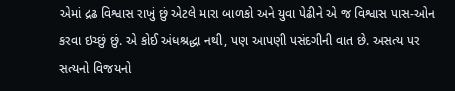એમાં દ્રઢ વિશ્વાસ રાખું છું એટલે મારા બાળકો અને યુવા પેઢીને એ જ વિશ્વાસ પાસ-ઓન કરવા ઇચ્છું છું. એ કોઈ અંધશ્રદ્ધા નથી, પણ આપણી પસંદગીની વાત છે. અસત્ય પર સત્યનો વિજયનો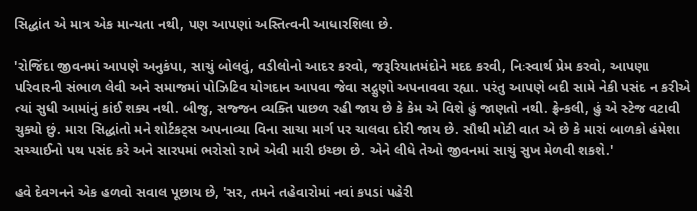સિદ્ધાંત એ માત્ર એક માન્યતા નથી, પણ આપણાં અસ્તિત્વની આધારશિલા છે.

'રોજિંદા જીવનમાં આપણે અનુકંપા, સાચું બોલવું, વડીલોનો આદર કરવો, જરૂરિયાતમંદોને મદદ કરવી, નિઃસ્વાર્થ પ્રેમ કરવો, આપણા પરિવારની સંભાળ લેવી અને સમાજમાં પોઝિટિવ યોગદાન આપવા જેવા સદ્ગુણો અપનાવવા રહ્યા. પરંતુ આપણે બદી સામે નેકી પસંદ ન કરીએ ત્યાં સુધી આમાંનું કાંઈ શક્ય નથી. બીજુ, સજ્જન વ્યક્તિ પાછળ રહી જાય છે કે કેમ એ વિશે હું જાણતો નથી. ફ્રેન્કલી, હું એ સ્ટેજ વટાવી ચુક્યો છું. મારા સિદ્ધાંતો મને શોર્ટકટ્સ અપનાવ્યા વિના સાચા માર્ગ પર ચાલવા દોરી જાય છે. સૌથી મોટી વાત એ છે કે મારાં બાળકો હંમેશા સચ્ચાઈનો પથ પસંદ કરે અને સારપમાં ભરોસો રાખે એવી મારી ઇચ્છા છે. એને લીધે તેઓ જીવનમાં સાચું સુખ મેળવી શકશે.'

હવે દેવગનને એક હળવો સવાલ પૂછાય છે, 'સર, તમને તહેવારોમાં નવાં કપડાં પહેરી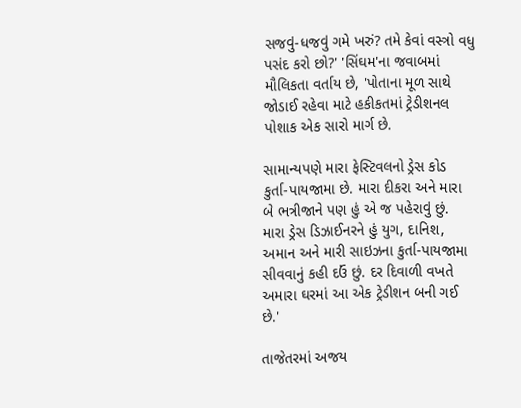સજવું-ધજવું ગમે ખરું? તમે કેવાં વસ્ત્રો વધુ પસંદ કરો છો?' 'સિંઘમ'ના જવાબમાં મૌલિકતા વર્તાય છે, 'પોતાના મૂળ સાથે જોડાઈ રહેવા માટે હકીકતમાં ટ્રેડીશનલ પોશાક એક સારો માર્ગ છે.

સામાન્યપણે મારા ફેસ્ટિવલનો ડ્રેસ કોડ કુર્તા-પાયજામા છે. મારા દીકરા અને મારા બે ભત્રીજાને પણ હું એ જ પહેરાવું છું. મારા ડ્રેસ ડિઝાઈનરને હું યુગ, દાનિશ, અમાન અને મારી સાઇઝના કુર્તા-પાયજામા સીવવાનું કહી દઉં છું. દર દિવાળી વખતે અમારા ઘરમાં આ એક ટ્રેડીશન બની ગઈ છે.'

તાજેતરમાં અજય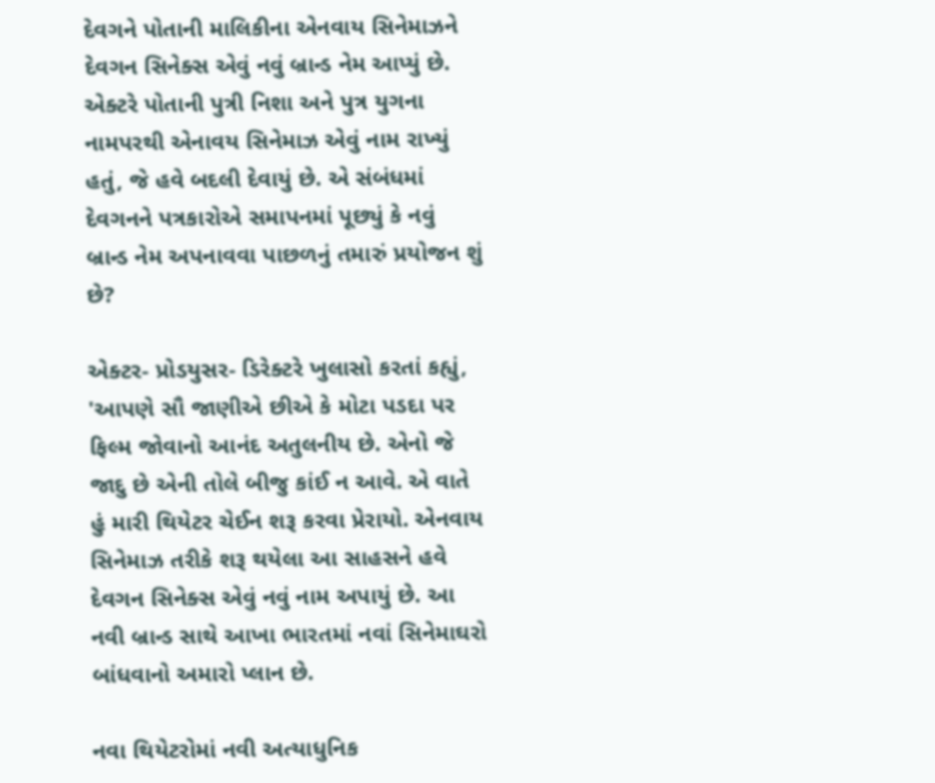દેવગને પોતાની માલિકીના એનવાય સિનેમાઝને દેવગન સિનેક્સ એવું નવું બ્રાન્ડ નેમ આપ્યું છે. એક્ટરે પોતાની પુત્રી નિશા અને પુત્ર યુગના નામપરથી એનાવય સિનેમાઝ એવું નામ રાખ્યું હતું, જે હવે બદલી દેવાયું છે. એ સંબંધમાં દેવગનને પત્રકારોએ સમાપનમાં પૂછ્યું કે નવું બ્રાન્ડ નેમ અપનાવવા પાછળનું તમારું પ્રયોજન શું છે?

એક્ટર- પ્રોડયુસર- ડિરેક્ટરે ખુલાસો કરતાં કહ્યું, 'આપણે સૌ જાણીએ છીએ કે મોટા પડદા પર ફિલ્મ જોવાનો આનંદ અતુલનીય છે. એનો જે જાદુ છે એની તોલે બીજુ કાંઈ ન આવે. એ વાતે હું મારી થિયેટર ચેઈન શરૂ કરવા પ્રેરાયો. એનવાય સિનેમાઝ તરીકે શરૂ થયેલા આ સાહસને હવે દેવગન સિનેક્સ એવું નવું નામ અપાયું છે. આ નવી બ્રાન્ડ સાથે આખા ભારતમાં નવાં સિનેમાઘરો બાંધવાનો અમારો પ્લાન છે.

નવા થિયેટરોમાં નવી અત્યાધુનિક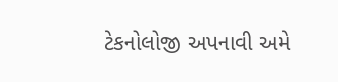ટેકનોલોજી અપનાવી અમે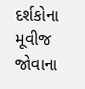દર્શકોના મૂવીજ જોવાના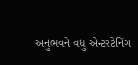અનુભવને વધુ એન્ટરટેનિંગ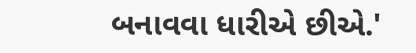બનાવવા ધારીએ છીએ.'